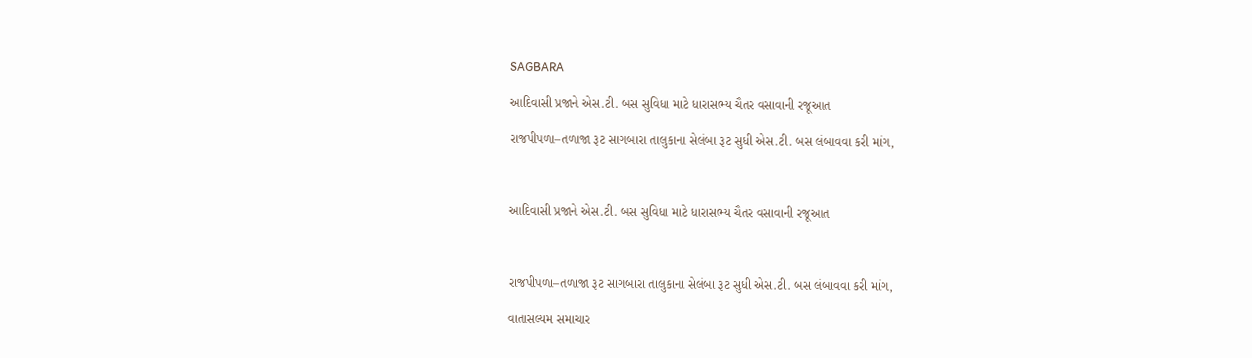SAGBARA

આદિવાસી પ્રજાને એસ.ટી. બસ સુવિધા માટે ધારાસભ્ય ચૈતર વસાવાની રજૂઆત

રાજપીપળા–તળાજા રૂટ સાગબારા તાલુકાના સેલંબા રૂટ સુધી એસ.ટી. બસ લંબાવવા કરી માંગ,



આદિવાસી પ્રજાને એસ.ટી. બસ સુવિધા માટે ધારાસભ્ય ચૈતર વસાવાની રજૂઆત



રાજપીપળા–તળાજા રૂટ સાગબારા તાલુકાના સેલંબા રૂટ સુધી એસ.ટી. બસ લંબાવવા કરી માંગ,

વાતાસલ્યમ સમાચાર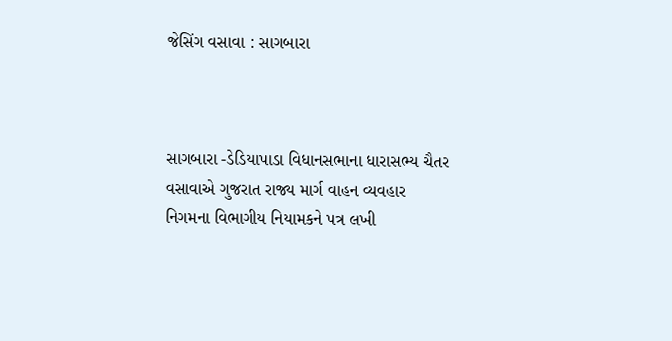જેસિંગ વસાવા : સાગબારા



સાગબારા -ડેડિયાપાડા વિધાનસભાના ધારાસભ્ય ચૈતર વસાવાએ ગુજરાત રાજ્ય માર્ગ વાહન વ્યવહાર નિગમના વિભાગીય નિયામકને પત્ર લખી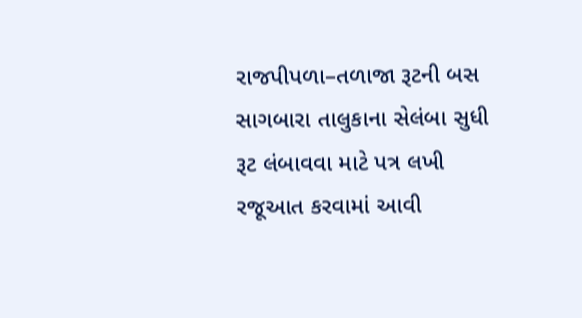રાજપીપળા–તળાજા રૂટની બસ સાગબારા તાલુકાના સેલંબા સુધી રૂટ લંબાવવા માટે પત્ર લખી રજૂઆત કરવામાં આવી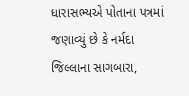ધારાસભ્યએ પોતાના પત્રમાં જણાવ્યું છે કે નર્મદા જિલ્લાના સાગબારા,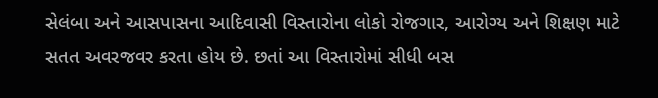સેલંબા અને આસપાસના આદિવાસી વિસ્તારોના લોકો રોજગાર, આરોગ્ય અને શિક્ષણ માટે સતત અવરજવર કરતા હોય છે. છતાં આ વિસ્તારોમાં સીધી બસ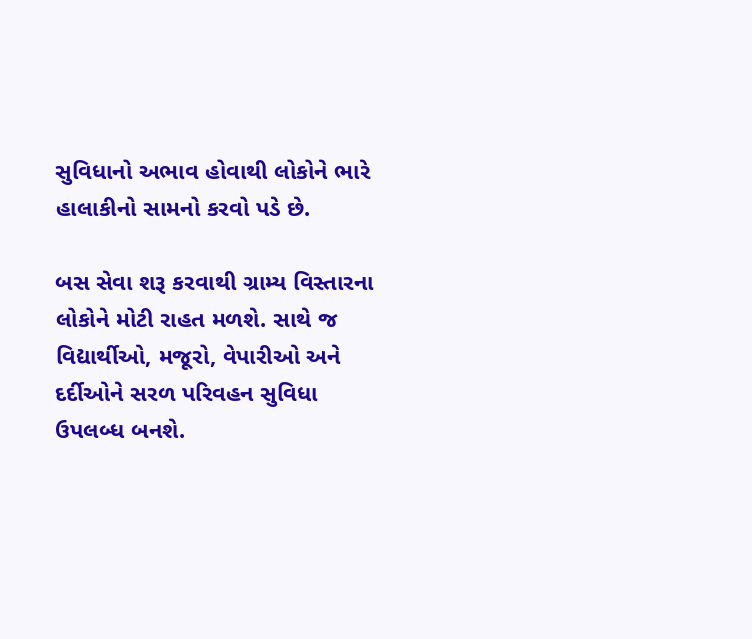સુવિધાનો અભાવ હોવાથી લોકોને ભારે હાલાકીનો સામનો કરવો પડે છે.

બસ સેવા શરૂ કરવાથી ગ્રામ્ય વિસ્તારના લોકોને મોટી રાહત મળશે. સાથે જ વિદ્યાર્થીઓ, મજૂરો, વેપારીઓ અને દર્દીઓને સરળ પરિવહન સુવિધા ઉપલબ્ધ બનશે.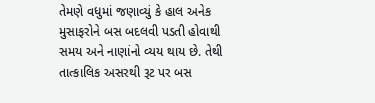તેમણે વધુમાં જણાવ્યું કે હાલ અનેક મુસાફરોને બસ બદલવી પડતી હોવાથી સમય અને નાણાંનો વ્યય થાય છે. તેથી તાત્કાલિક અસરથી રૂટ પર બસ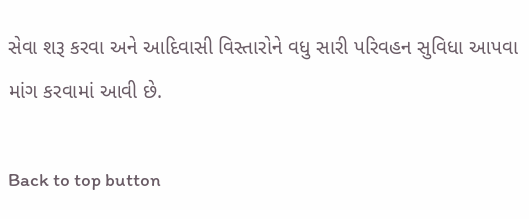સેવા શરૂ કરવા અને આદિવાસી વિસ્તારોને વધુ સારી પરિવહન સુવિધા આપવા માંગ કરવામાં આવી છે.

Back to top button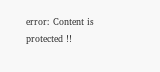error: Content is protected !!